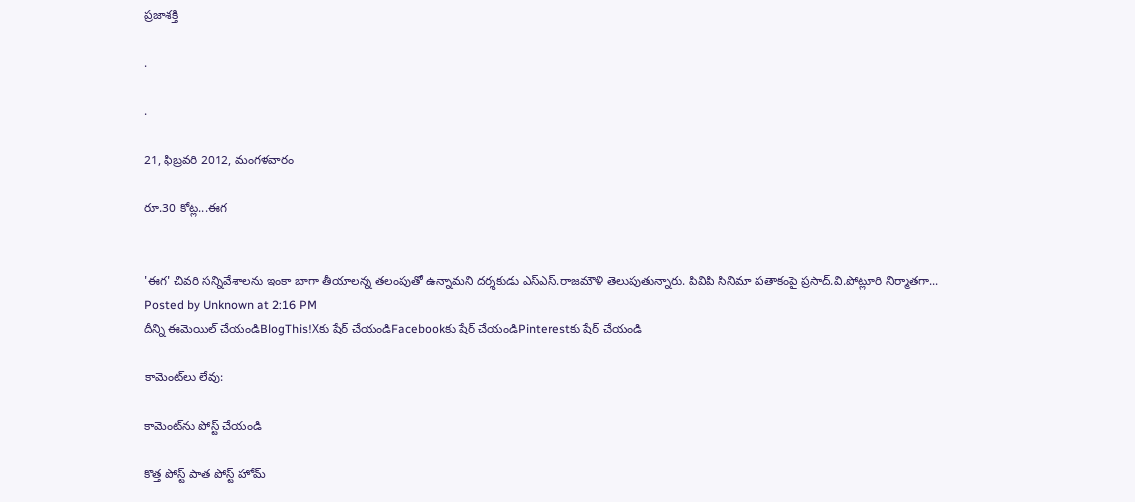ప్రజాశక్తి

.

.

21, ఫిబ్రవరి 2012, మంగళవారం

రూ.30 కోట్ల...ఈగ


'ఈగ' చివరి సన్నివేశాలను ఇంకా బాగా తీయాలన్న తలంపుతో ఉన్నామని దర్శకుడు ఎస్‌ఎస్‌.రాజమౌళి తెలుపుతున్నారు. పివిపి సినిమా పతాకంపై ప్రసాద్‌.వి.పోట్లూరి నిర్మాతగా...
Posted by Unknown at 2:16 PM
దీన్ని ఈమెయిల్‌ చేయండిBlogThis!Xకు షేర్ చేయండిFacebookకు షేర్ చేయండిPinterestకు షేర్ చేయండి

కామెంట్‌లు లేవు:

కామెంట్‌ను పోస్ట్ చేయండి

కొత్త పోస్ట్ పాత పోస్ట్ హోమ్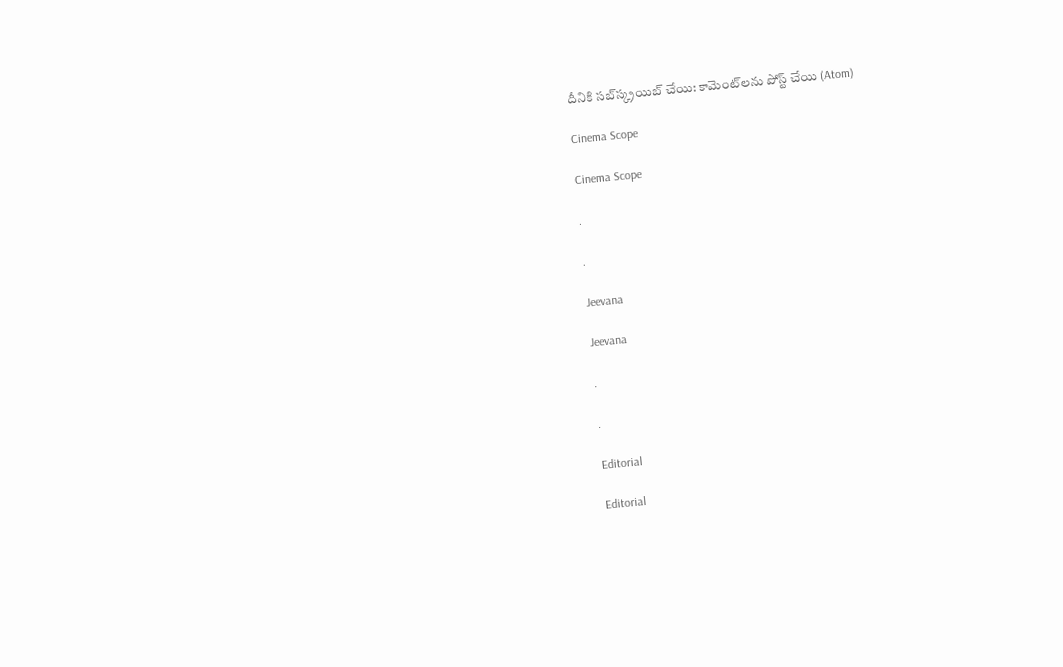దీనికి సబ్‌స్క్రయిబ్ చేయి: కామెంట్‌లను పోస్ట్ చేయి (Atom)

Cinema Scope

Cinema Scope

.

.

Jeevana

Jeevana

.

.

Editorial

Editorial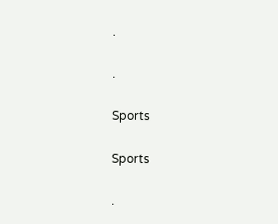.

.

Sports

Sports

.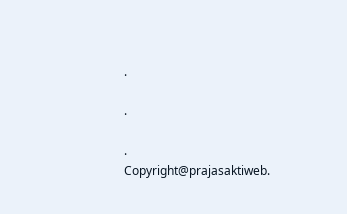.

.

.
Copyright@prajasaktiweb.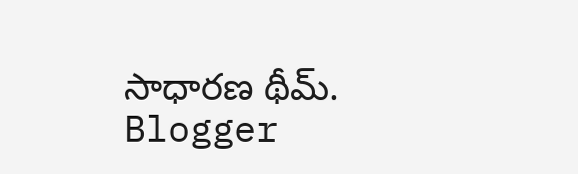సాధారణ థీమ్. Blogger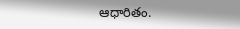ఆధారితం.